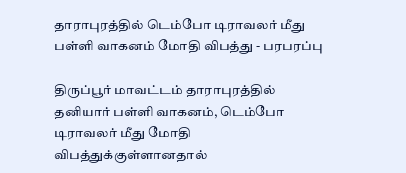தாராபுரத்தில் டெம்போ டிராவலர் மீது பள்ளி வாகனம் மோதி விபத்து - பரபரப்பு

திருப்பூர் மாவட்டம் தாராபுரத்தில் தனியார் பள்ளி வாகனம், டெம்போ டிராவலர் மீது மோதி விபத்துக்குள்ளானதால்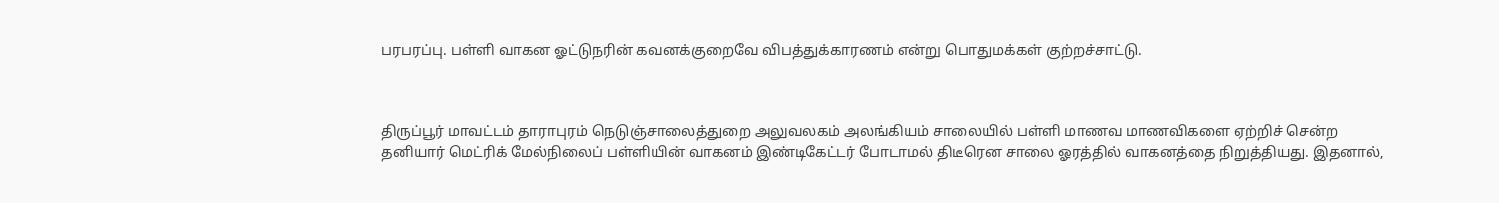பரபரப்பு. பள்ளி வாகன ஓட்டுநரின் கவனக்குறைவே விபத்துக்காரணம் என்று பொதுமக்கள் குற்றச்சாட்டு.



திருப்பூர் மாவட்டம் தாராபுரம் நெடுஞ்சாலைத்துறை அலுவலகம் அலங்கியம் சாலையில் பள்ளி மாணவ மாணவிகளை ஏற்றிச் சென்ற தனியார் மெட்ரிக் மேல்நிலைப் பள்ளியின் வாகனம் இண்டிகேட்டர் போடாமல் திடீரென சாலை ஓரத்தில் வாகனத்தை நிறுத்தியது. இதனால்,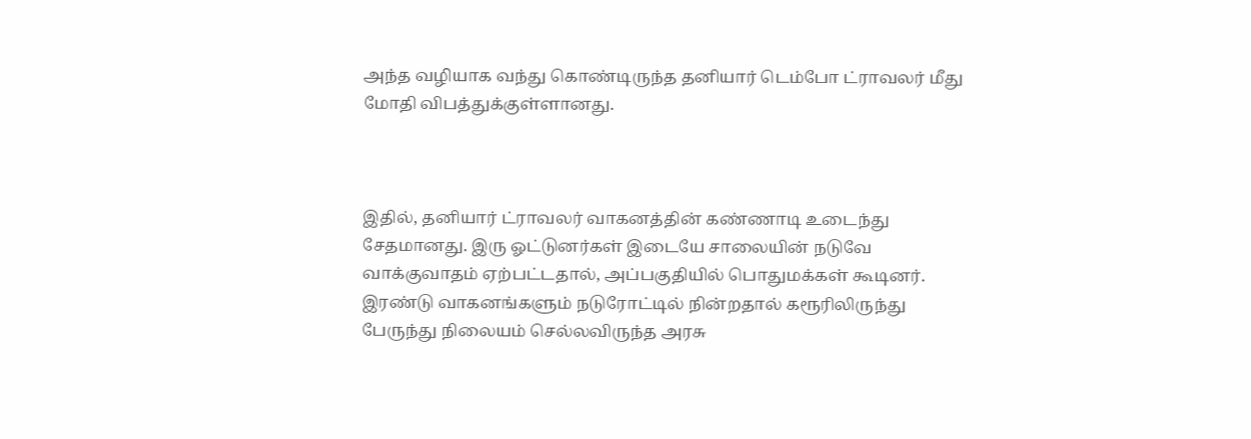அந்த வழியாக வந்து கொண்டிருந்த தனியார் டெம்போ ட்ராவலர் மீது மோதி விபத்துக்குள்ளானது.



இதில், தனியார் ட்ராவலர் வாகனத்தின் கண்ணாடி உடைந்து சேதமானது. இரு ஓட்டுனர்கள் இடையே சாலையின் நடுவே வாக்குவாதம் ஏற்பட்டதால், அப்பகுதியில் பொதுமக்கள் கூடினர். இரண்டு வாகனங்களும் நடுரோட்டில் நின்றதால் கரூரிலிருந்து பேருந்து நிலையம் செல்லவிருந்த அரசு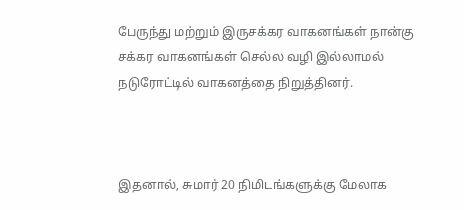பேருந்து மற்றும் இருசக்கர வாகனங்கள் நான்கு சக்கர வாகனங்கள் செல்ல வழி இல்லாமல் நடுரோட்டில் வாகனத்தை நிறுத்தினர்.



இதனால், சுமார் 20 நிமிடங்களுக்கு மேலாக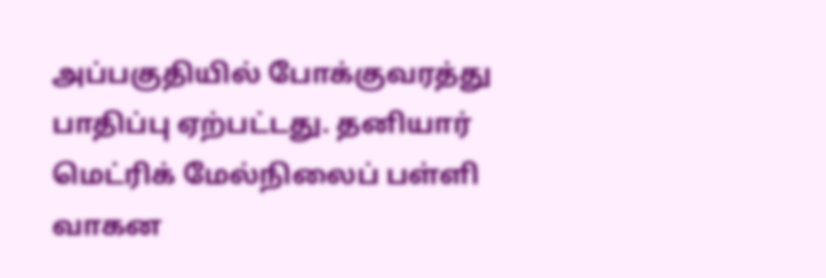அப்பகுதியில் போக்குவரத்து பாதிப்பு ஏற்பட்டது. தனியார் மெட்ரிக் மேல்நிலைப் பள்ளி வாகன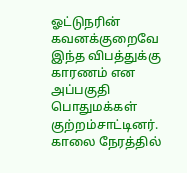ஓட்டுநரின் கவனக்குறைவே இந்த விபத்துக்கு காரணம் என அப்பகுதி பொதுமக்கள் குற்றம்சாட்டினர். காலை நேரத்தில்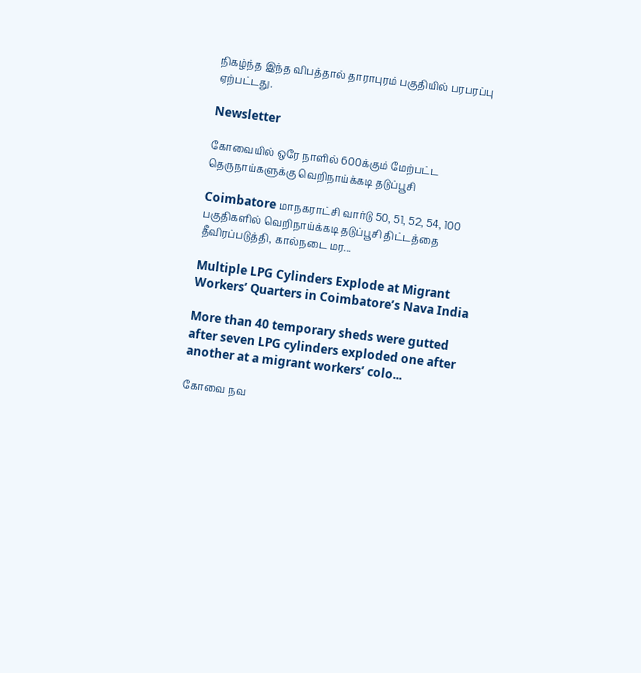நிகழ்ந்த இந்த விபத்தால் தாராபுரம் பகுதியில் பரபரப்பு ஏற்பட்டது.

Newsletter

கோவையில் ஒரே நாளில் 600க்கும் மேற்பட்ட தெருநாய்களுக்கு வெறிநாய்க்கடி தடுப்பூசி

Coimbatore மாநகராட்சி வார்டு 50, 51, 52, 54, 100 பகுதிகளில் வெறிநாய்க்கடி தடுப்பூசி திட்டத்தை தீவிரப்படுத்தி, கால்நடை மர...

Multiple LPG Cylinders Explode at Migrant Workers’ Quarters in Coimbatore’s Nava India

More than 40 temporary sheds were gutted after seven LPG cylinders exploded one after another at a migrant workers’ colo...

கோவை நவ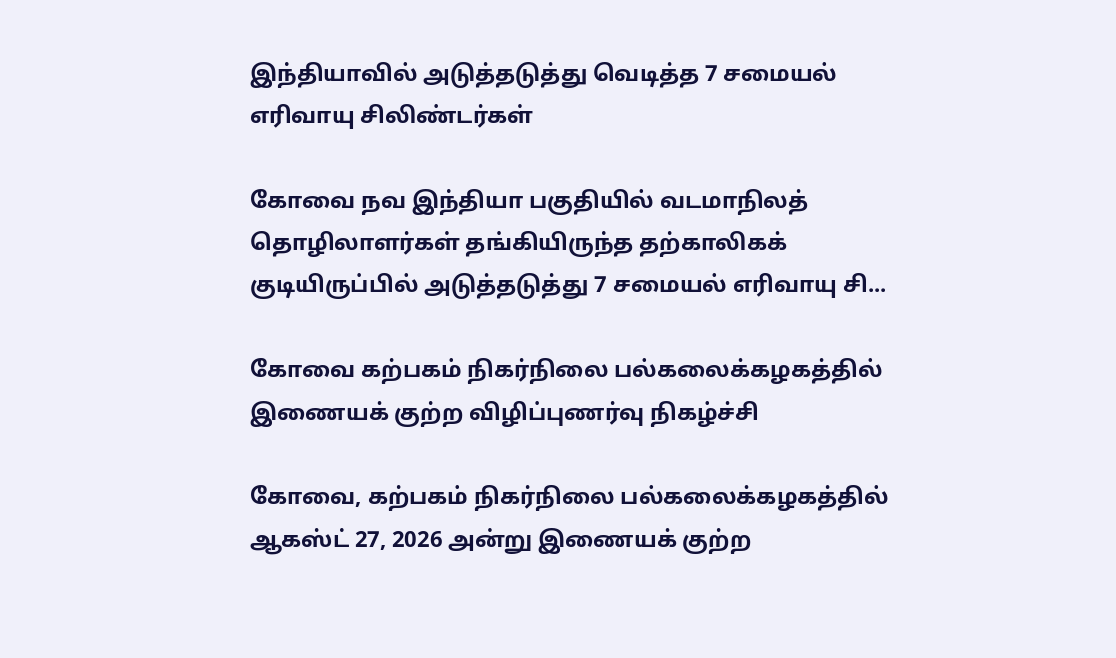இந்தியாவில் அடுத்தடுத்து வெடித்த 7 சமையல் எரிவாயு சிலிண்டர்கள்

கோவை நவ இந்தியா பகுதியில் வடமாநிலத் தொழிலாளர்கள் தங்கியிருந்த தற்காலிகக் குடியிருப்பில் அடுத்தடுத்து 7 சமையல் எரிவாயு சி...

கோவை கற்பகம் நிகர்நிலை பல்கலைக்கழகத்தில் இணையக் குற்ற விழிப்புணர்வு நிகழ்ச்சி

கோவை, கற்பகம் நிகர்நிலை பல்கலைக்கழகத்தில் ஆகஸ்ட் 27, 2026 அன்று இணையக் குற்ற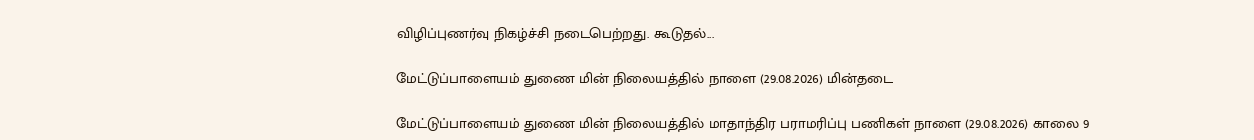விழிப்புணர்வு நிகழ்ச்சி நடைபெற்றது. கூடுதல்...

மேட்டுப்பாளையம் துணை மின் நிலையத்தில் நாளை (29.08.2026) மின்தடை

மேட்டுப்பாளையம் துணை மின் நிலையத்தில் மாதாந்திர பராமரிப்பு பணிகள் நாளை (29.08.2026) காலை 9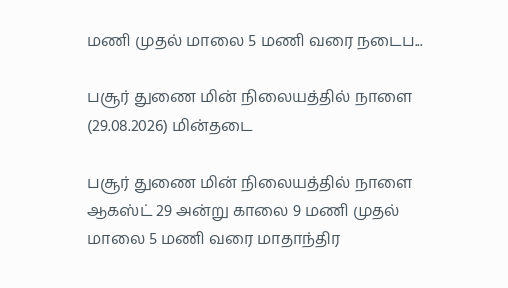மணி முதல் மாலை 5 மணி வரை நடைப...

பசூர் துணை மின் நிலையத்தில் நாளை (29.08.2026) மின்தடை

பசூர் துணை மின் நிலையத்தில் நாளை ஆகஸ்ட் 29 அன்று காலை 9 மணி முதல் மாலை 5 மணி வரை மாதாந்திர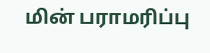மின் பராமரிப்பு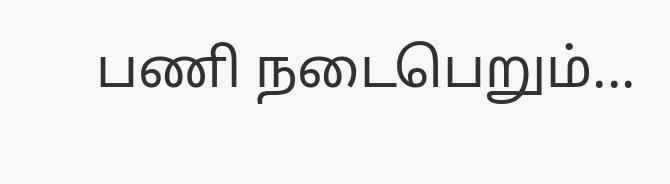பணி நடைபெறும்...